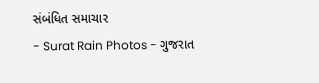સંબંધિત સમાચાર
- Surat Rain Photos - ગુજરાત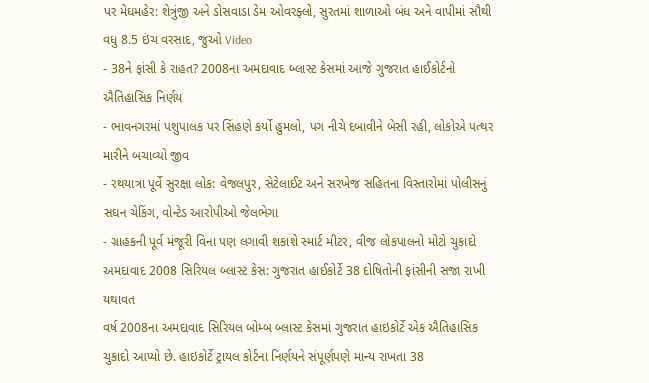પર મેઘમહેર: શેત્રુંજી અને ડોસવાડા ડેમ ઓવરફ્લો, સુરતમાં શાળાઓ બંધ અને વાપીમાં સૌથી વધુ 8.5 ઇંચ વરસાદ, જુઓ Video
- 38ને ફાંસી કે રાહત? 2008ના અમદાવાદ બ્લાસ્ટ કેસમાં આજે ગુજરાત હાઈકોર્ટનો ઐતિહાસિક નિર્ણય
- ભાવનગરમાં પશુપાલક પર સિંહણે કર્યો હુમલો, પગ નીચે દબાવીને બેસી રહી, લોકોએ પત્થર મારીને બચાવ્યો જીવ
- રથયાત્રા પૂર્વે સુરક્ષા લોક: વેજલપુર, સેટેલાઈટ અને સરખેજ સહિતના વિસ્તારોમાં પોલીસનું સઘન ચેકિંગ, વોન્ટેડ આરોપીઓ જેલભેગા
- ગ્રાહકની પૂર્વ મંજૂરી વિના પણ લગાવી શકાશે સ્માર્ટ મીટર, વીજ લોકપાલનો મોટો ચુકાદો
અમદાવાદ 2008 સિરિયલ બ્લાસ્ટ કેસ: ગુજરાત હાઈકોર્ટે 38 દોષિતોની ફાંસીની સજા રાખી યથાવત
વર્ષ 2008ના અમદાવાદ સિરિયલ બોમ્બ બ્લાસ્ટ કેસમાં ગુજરાત હાઇકોર્ટે એક ઐતિહાસિક ચુકાદો આપ્યો છે. હાઇકોર્ટે ટ્રાયલ કોર્ટના નિર્ણયને સંપૂર્ણપણે માન્ય રાખતા 38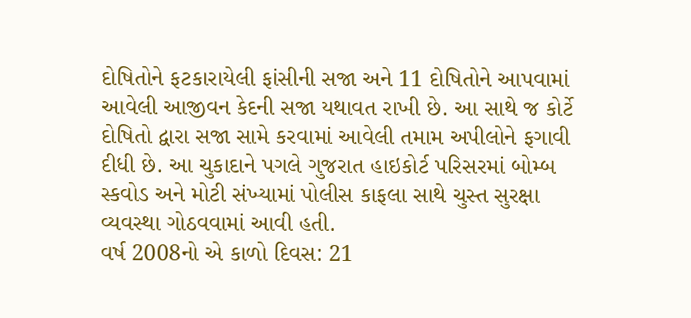દોષિતોને ફટકારાયેલી ફાંસીની સજા અને 11 દોષિતોને આપવામાં આવેલી આજીવન કેદની સજા યથાવત રાખી છે. આ સાથે જ કોર્ટે દોષિતો દ્વારા સજા સામે કરવામાં આવેલી તમામ અપીલોને ફગાવી દીધી છે. આ ચુકાદાને પગલે ગુજરાત હાઇકોર્ટ પરિસરમાં બોમ્બ સ્કવોડ અને મોટી સંખ્યામાં પોલીસ કાફલા સાથે ચુસ્ત સુરક્ષા વ્યવસ્થા ગોઠવવામાં આવી હતી.
વર્ષ 2008નો એ કાળો દિવસ: 21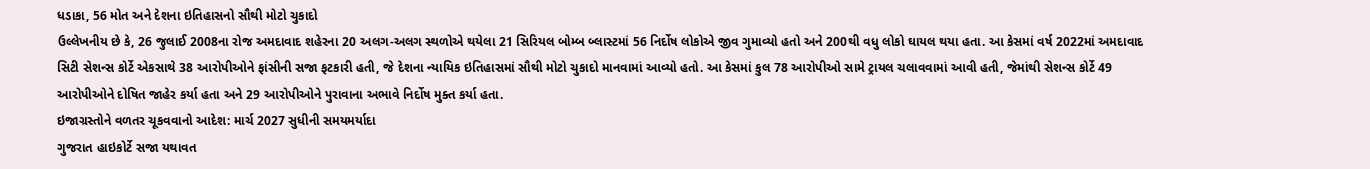ધડાકા, 56 મોત અને દેશના ઇતિહાસનો સૌથી મોટો ચુકાદો
ઉલ્લેખનીય છે કે, 26 જુલાઈ 2008ના રોજ અમદાવાદ શહેરના 20 અલગ-અલગ સ્થળોએ થયેલા 21 સિરિયલ બોમ્બ બ્લાસ્ટમાં 56 નિર્દોષ લોકોએ જીવ ગુમાવ્યો હતો અને 200થી વધુ લોકો ઘાયલ થયા હતા. આ કેસમાં વર્ષ 2022માં અમદાવાદ સિટી સેશન્સ કોર્ટે એકસાથે 38 આરોપીઓને ફાંસીની સજા ફટકારી હતી, જે દેશના ન્યાયિક ઇતિહાસમાં સૌથી મોટો ચુકાદો માનવામાં આવ્યો હતો. આ કેસમાં કુલ 78 આરોપીઓ સામે ટ્રાયલ ચલાવવામાં આવી હતી, જેમાંથી સેશન્સ કોર્ટે 49 આરોપીઓને દોષિત જાહેર કર્યા હતા અને 29 આરોપીઓને પુરાવાના અભાવે નિર્દોષ મુક્ત કર્યા હતા.
ઇજાગ્રસ્તોને વળતર ચૂકવવાનો આદેશ: માર્ચ 2027 સુધીની સમયમર્યાદા
ગુજરાત હાઇકોર્ટે સજા યથાવત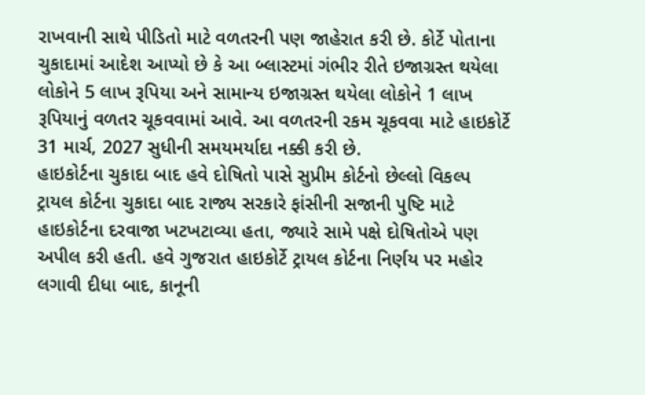રાખવાની સાથે પીડિતો માટે વળતરની પણ જાહેરાત કરી છે. કોર્ટે પોતાના ચુકાદામાં આદેશ આપ્યો છે કે આ બ્લાસ્ટમાં ગંભીર રીતે ઇજાગ્રસ્ત થયેલા લોકોને 5 લાખ રૂપિયા અને સામાન્ય ઇજાગ્રસ્ત થયેલા લોકોને 1 લાખ રૂપિયાનું વળતર ચૂકવવામાં આવે. આ વળતરની રકમ ચૂકવવા માટે હાઇકોર્ટે 31 માર્ચ, 2027 સુધીની સમયમર્યાદા નક્કી કરી છે.
હાઇકોર્ટના ચુકાદા બાદ હવે દોષિતો પાસે સુપ્રીમ કોર્ટનો છેલ્લો વિકલ્પ
ટ્રાયલ કોર્ટના ચુકાદા બાદ રાજ્ય સરકારે ફાંસીની સજાની પુષ્ટિ માટે હાઇકોર્ટના દરવાજા ખટખટાવ્યા હતા, જ્યારે સામે પક્ષે દોષિતોએ પણ અપીલ કરી હતી. હવે ગુજરાત હાઇકોર્ટે ટ્રાયલ કોર્ટના નિર્ણય પર મહોર લગાવી દીધા બાદ, કાનૂની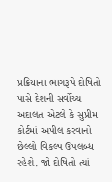પ્રક્રિયાના ભાગરૂપે દોષિતો પાસે દેશની સર્વોચ્ચ અદાલત એટલે કે સુપ્રીમ કોર્ટમાં અપીલ કરવાનો છેલ્લો વિકલ્પ ઉપલબ્ધ રહેશે. જો દોષિતો ત્યાં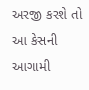અરજી કરશે તો આ કેસની આગામી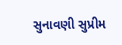સુનાવણી સુપ્રીમ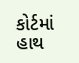કોર્ટમાં હાથ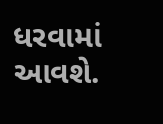ધરવામાં આવશે.